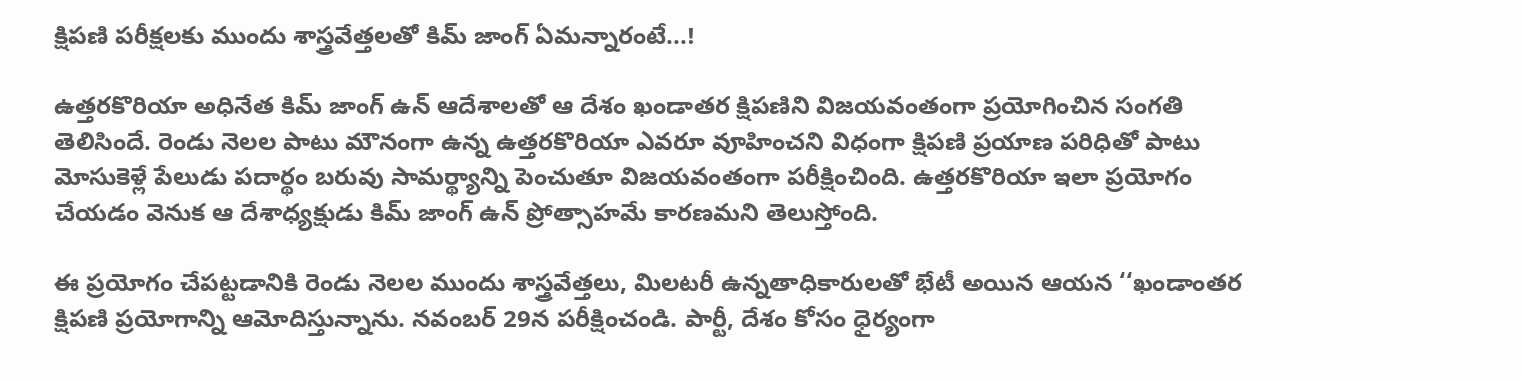క్షిపణి పరీక్షలకు ముందు శాస్త్రవేత్తలతో కిమ్ జాంగ్ ఏమన్నారంటే...!

ఉత్తరకొరియా అధినేత కిమ్ జాంగ్ ఉన్ ఆదేశాలతో ఆ దేశం ఖండాతర క్షిపణిని విజయవంతంగా ప్రయోగించిన సంగతి తెలిసిందే. రెండు నెలల పాటు మౌనంగా ఉన్న ఉత్తరకొరియా ఎవరూ వూహించని విధంగా క్షిపణి ప్రయాణ పరిధితో పాటు మోసుకెళ్లే పేలుడు పదార్థం బరువు సామర్థ్యాన్ని పెంచుతూ విజయవంతంగా పరీక్షించింది. ఉత్తరకొరియా ఇలా ప్రయోగం చేయడం వెనుక ఆ దేశాధ్యక్షుడు కిమ్ జాంగ్ ఉన్ ప్రోత్సాహమే కారణమని తెలుస్తోంది.

ఈ ప్రయోగం చేపట్టడానికి రెండు నెలల ముందు శాస్త్రవేత్తలు, మిలటరీ ఉన్నతాధికారులతో భేటీ అయిన ఆయన ‘‘ఖండాంతర క్షిపణి ప్రయోగాన్ని ఆమోదిస్తున్నాను. నవంబర్ 29న పరీక్షించండి. పార్టీ, దేశం కోసం ధైర్యంగా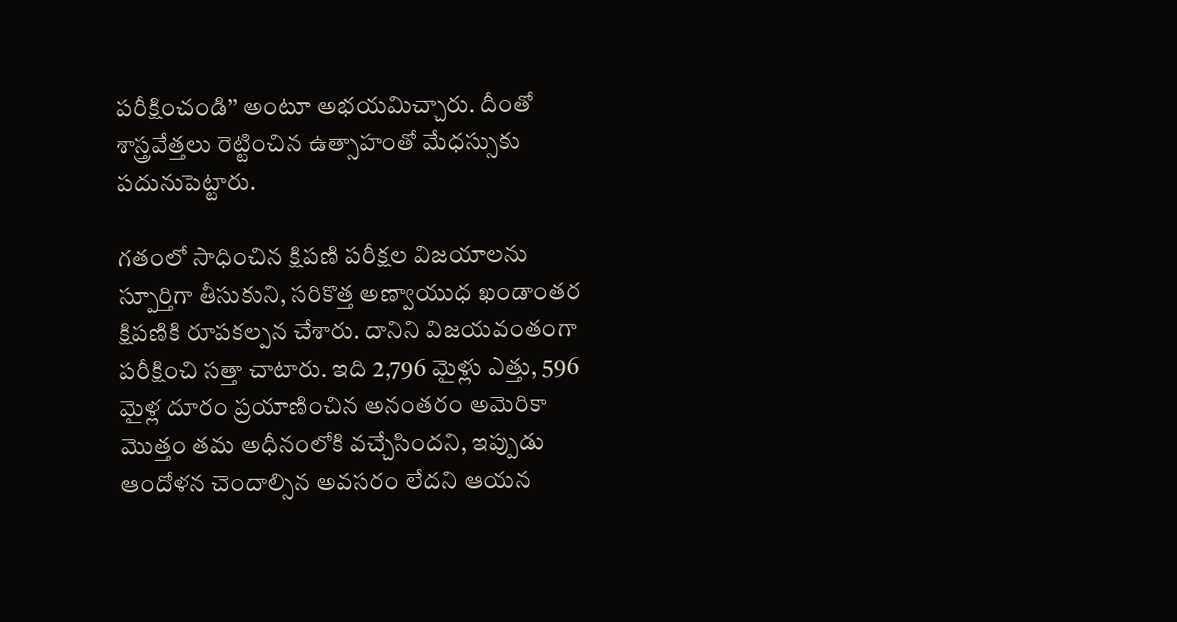పరీక్షించండి’’ అంటూ అభయమిచ్చారు. దీంతో శాస్త్రవేత్తలు రెట్టించిన ఉత్సాహంతో మేధస్సుకు పదునుపెట్టారు.

గతంలో సాధించిన క్షిపణి పరీక్షల విజయాలను స్పూర్తిగా తీసుకుని, సరికొత్త అణ్వాయుధ ఖండాంతర క్షిపణికి రూపకల్పన చేశారు. దానిని విజయవంతంగా పరీక్షించి సత్తా చాటారు. ఇది 2,796 మైళ్లు ఎత్తు, 596 మైళ్ల దూరం ప్రయాణించిన అనంతరం అమెరికా మొత్తం తమ అధీనంలోకి వచ్చేసిందని, ఇప్పుడు ఆందోళన చెందాల్సిన అవసరం లేదని ఆయన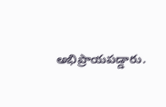అభిప్రాయపడ్డారు.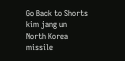Go Back to Shorts
kim jang un
North Korea
missile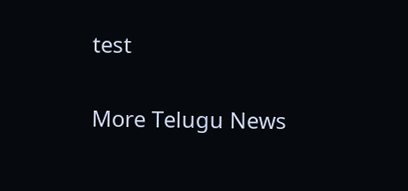test

More Telugu News